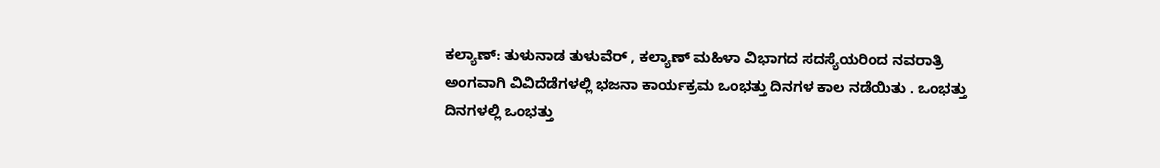ಕಲ್ಯಾಣ್: ತುಳುನಾಡ ತುಳುವೆರ್ , ಕಲ್ಯಾಣ್ ಮಹಿಳಾ ವಿಭಾಗದ ಸದಸ್ಯೆಯರಿಂದ ನವರಾತ್ರಿ ಅಂಗವಾಗಿ ವಿವಿದೆಡೆಗಳಲ್ಲಿ ಭಜನಾ ಕಾರ್ಯಕ್ರಮ ಒಂಭತ್ತು ದಿನಗಳ ಕಾಲ ನಡೆಯಿತು . ಒಂಭತ್ತು ದಿನಗಳಲ್ಲಿ ಒಂಭತ್ತು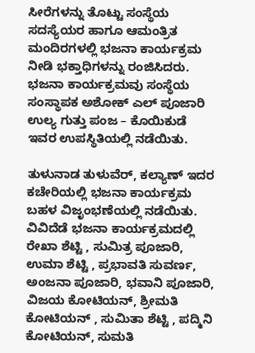ಸೀರೆಗಳನ್ನು ತೊಟ್ಟು ಸಂಸ್ಥೆಯ ಸದಸ್ಯೆಯರ ಹಾಗೂ ಆಮಂತ್ರಿತ ಮಂದಿರಗಳಲ್ಲಿ ಭಜನಾ ಕಾರ್ಯಕ್ರಮ ನೀಡಿ ಭಕ್ತಾಧಿಗಳನ್ನು ರಂಜಿಸಿದರು. ಭಜನಾ ಕಾರ್ಯಕ್ರಮವು ಸಂಸ್ಥೆಯ ಸಂಸ್ಥಾಪಕ ಅಶೋಕ್ ಎಲ್ ಪೂಜಾರಿ ಉಲ್ಯ ಗುತ್ತು ಪಂಜ – ಕೊಯಿಕುಡೆ ಇವರ ಉಪಸ್ಥಿತಿಯಲ್ಲಿ ನಡೆಯಿತು.

ತುಳುನಾಡ ತುಳುವೆರ್, ಕಲ್ಯಾಣ್ ಇದರ ಕಚೇರಿಯಲ್ಲಿ ಭಜನಾ ಕಾರ್ಯಕ್ರಮ ಬಹಳ ವಿಜೃಂಭಣೆಯಲ್ಲಿ ನಡೆಯಿತು. ವಿವಿದೆಡೆ ಭಜನಾ ಕಾರ್ಯಕ್ರಮದಲ್ಲಿ ರೇಖಾ ಶೆಟ್ಟಿ , ಸುಮಿತ್ರ ಪೂಜಾರಿ, ಉಮಾ ಶೆಟ್ಟಿ , ಪ್ರಭಾವತಿ ಸುವರ್ಣ, ಅಂಜನಾ ಪೂಜಾರಿ, ಭವಾನಿ ಪೂಜಾರಿ, ವಿಜಯ ಕೋಟಿಯನ್, ಶ್ರೀಮತಿ ಕೋಟಿಯನ್ , ಸುಮಿತಾ ಶೆಟ್ಟಿ , ಪದ್ಮಿನಿ ಕೋಟಿಯನ್, ಸುಮತಿ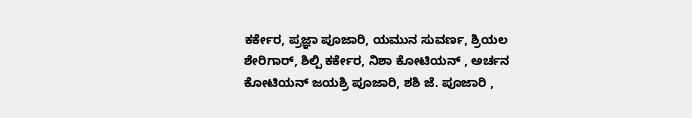ಕರ್ಕೇರ, ಪ್ರಜ್ಞಾ ಪೂಜಾರಿ, ಯಮುನ ಸುವರ್ಣ, ಶ್ರಿಯಲ ಶೇರಿಗಾರ್, ಶಿಲ್ಪಿ ಕರ್ಕೇರ, ನಿಶಾ ಕೋಟಿಯನ್ , ಅರ್ಚನ ಕೋಟಿಯನ್ ಜಯಶ್ರಿ ಪೂಜಾರಿ, ಶಶಿ ಜೆ. ಪೂಜಾರಿ ,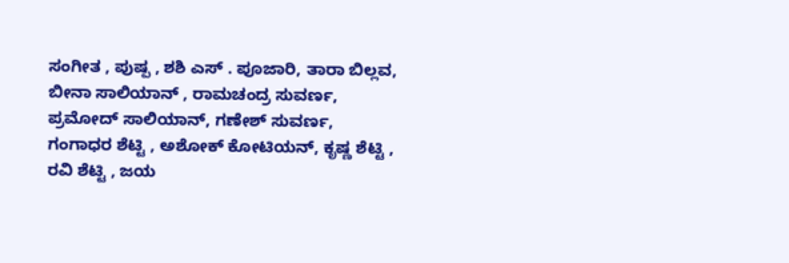ಸಂಗೀತ , ಪುಷ್ಪ , ಶಶಿ ಎಸ್ . ಪೂಜಾರಿ, ತಾರಾ ಬಿಲ್ಲವ, ಬೀನಾ ಸಾಲಿಯಾನ್ , ರಾಮಚಂದ್ರ ಸುವರ್ಣ, ಪ್ರಮೋದ್ ಸಾಲಿಯಾನ್, ಗಣೇಶ್ ಸುವರ್ಣ, ಗಂಗಾಧರ ಶೆಟ್ಟಿ , ಅಶೋಕ್ ಕೋಟಿಯನ್, ಕೃಷ್ಣ ಶೆಟ್ಟಿ , ರವಿ ಶೆಟ್ಟಿ , ಜಯ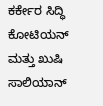ಕರ್ಕೇರ ಸಿದ್ಧಿ ಕೋಟಿಯನ್ ಮತ್ತು ಖುಷಿ ಸಾಲಿಯಾನ್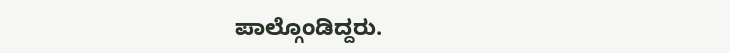ಪಾಲ್ಗೊಂಡಿದ್ದರು.